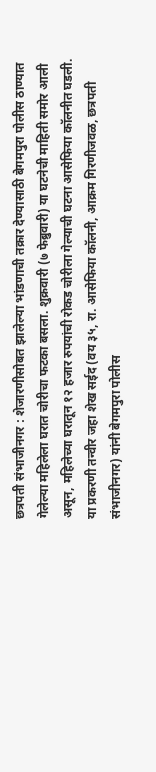छत्रपती संभाजीनगर : शेजारणीसोबत झालेल्या भांडणाची तक्रार देण्यासाठी बेगमपुरा पोलीस ठाण्यात गेलेल्या महिलेला घरात चोरीचा फटका बसला. शुक्रवारी (७ फेब्रुवारी) या घटनेची माहिती समोर आली असून, महिलेच्या घरातून १२ हजार रुपयांची रोकड चोरीला गेल्याची घटना आसेफिया कॉलनीत घडली.
या प्रकरणी तन्वीर जहा शेख सईद (वय ३५, रा. आसेफिया कॉलनी, आक्रम गिरणीजवळ, छत्रपती संभाजीनगर) यांनी बेगमपुरा पोलीस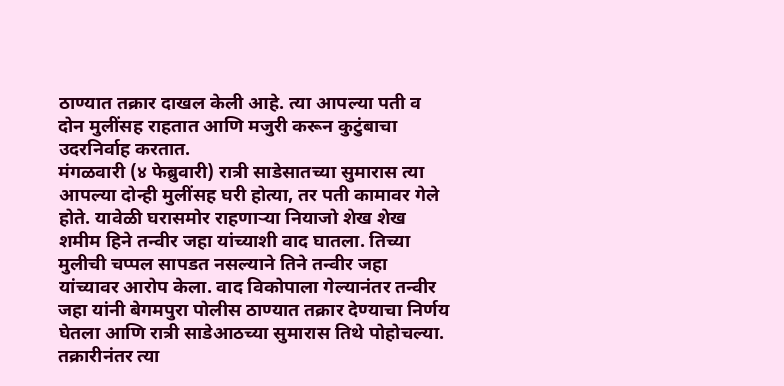ठाण्यात तक्रार दाखल केली आहे. त्या आपल्या पती व दोन मुलींसह राहतात आणि मजुरी करून कुटुंबाचा उदरनिर्वाह करतात.
मंगळवारी (४ फेब्रुवारी) रात्री साडेसातच्या सुमारास त्या आपल्या दोन्ही मुलींसह घरी होत्या, तर पती कामावर गेले होते. यावेळी घरासमोर राहणाऱ्या नियाजो शेख शेख शमीम हिने तन्वीर जहा यांच्याशी वाद घातला. तिच्या मुलीची चप्पल सापडत नसल्याने तिने तन्वीर जहा यांच्यावर आरोप केला. वाद विकोपाला गेल्यानंतर तन्वीर जहा यांनी बेगमपुरा पोलीस ठाण्यात तक्रार देण्याचा निर्णय घेतला आणि रात्री साडेआठच्या सुमारास तिथे पोहोचल्या.
तक्रारीनंतर त्या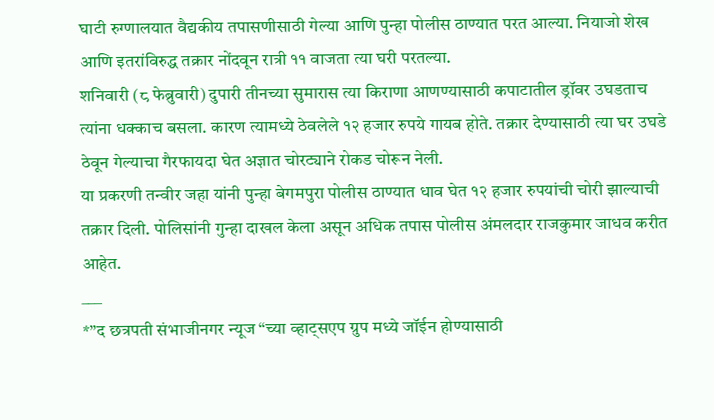घाटी रुग्णालयात वैद्यकीय तपासणीसाठी गेल्या आणि पुन्हा पोलीस ठाण्यात परत आल्या. नियाजो शेख आणि इतरांविरुद्ध तक्रार नोंदवून रात्री ११ वाजता त्या घरी परतल्या.
शनिवारी (८ फेब्रुवारी) दुपारी तीनच्या सुमारास त्या किराणा आणण्यासाठी कपाटातील ड्रॉवर उघडताच त्यांना धक्काच बसला. कारण त्यामध्ये ठेवलेले १२ हजार रुपये गायब होते. तक्रार देण्यासाठी त्या घर उघडे ठेवून गेल्याचा गैरफायदा घेत अज्ञात चोरट्याने रोकड चोरून नेली.
या प्रकरणी तन्वीर जहा यांनी पुन्हा बेगमपुरा पोलीस ठाण्यात धाव घेत १२ हजार रुपयांची चोरी झाल्याची तक्रार दिली. पोलिसांनी गुन्हा दाखल केला असून अधिक तपास पोलीस अंमलदार राजकुमार जाधव करीत आहेत.
___
*”द छत्रपती संभाजीनगर न्यूज “च्या व्हाट्सएप ग्रुप मध्ये जॉईन होण्यासाठी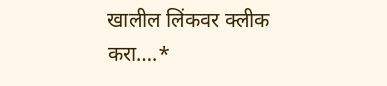खालील लिंकवर क्लीक करा….*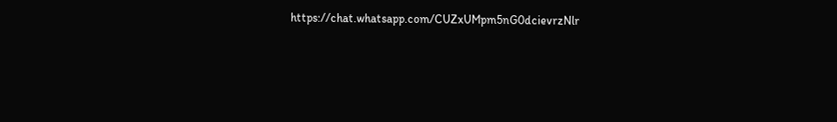https://chat.whatsapp.com/CUZxUMpm5nG0dcievrzNlr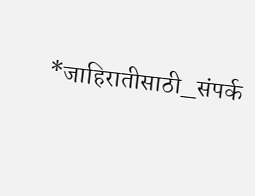*जाहिरातीसाठी_संपर्क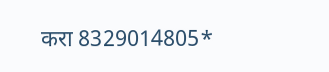करा 8329014805*